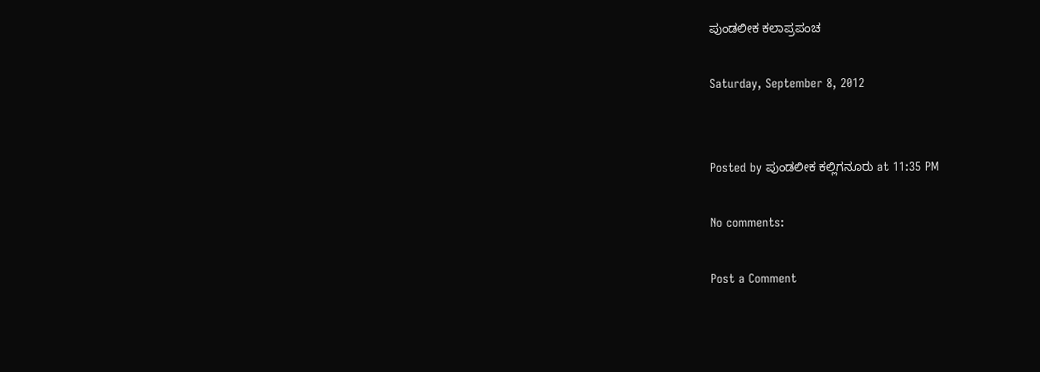ಪುಂಡಲೀಕ ಕಲಾಪ್ರಪಂಚ

Saturday, September 8, 2012


Posted by ಪುಂಡಲೀಕ ಕಲ್ಲಿಗನೂರು at 11:35 PM

No comments:

Post a Comment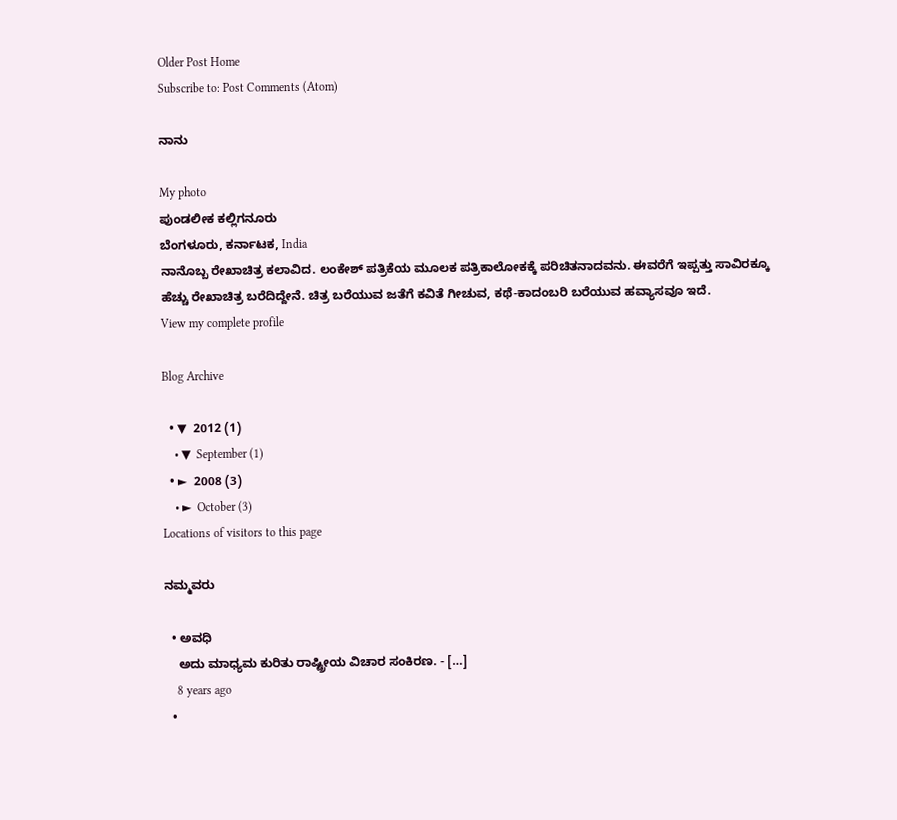Older Post Home
Subscribe to: Post Comments (Atom)

ನಾನು

My photo
ಪುಂಡಲೀಕ ಕಲ್ಲಿಗನೂರು
ಬೆಂಗಳೂರು, ಕರ್ನಾಟಕ, India
ನಾನೊಬ್ಬ ರೇಖಾಚಿತ್ರ ಕಲಾವಿದ. ಲಂಕೇಶ್ ಪತ್ರಿಕೆಯ ಮೂಲಕ ಪತ್ರಿಕಾಲೋಕಕ್ಕೆ ಪರಿಚಿತನಾದವನು. ಈವರೆಗೆ ಇಪ್ಪತ್ತು ಸಾವಿರಕ್ಕೂ ಹೆಚ್ಚು ರೇಖಾಚಿತ್ರ ಬರೆದಿದ್ದೇನೆ. ಚಿತ್ರ ಬರೆಯುವ ಜತೆಗೆ ಕವಿತೆ ಗೀಚುವ, ಕಥೆ-ಕಾದಂಬರಿ ಬರೆಯುವ ಹವ್ಯಾಸವೂ ಇದೆ.
View my complete profile

Blog Archive

  • ▼  2012 (1)
    • ▼  September (1)
  • ►  2008 (3)
    • ►  October (3)
Locations of visitors to this page

ನಮ್ಮವರು

  • ಅವಧಿ
    ಅದು ಮಾಧ್ಯಮ ಕುರಿತು ರಾಷ್ಟ್ರೀಯ ವಿಚಾರ ಸಂಕಿರಣ. - […]
    8 years ago
  •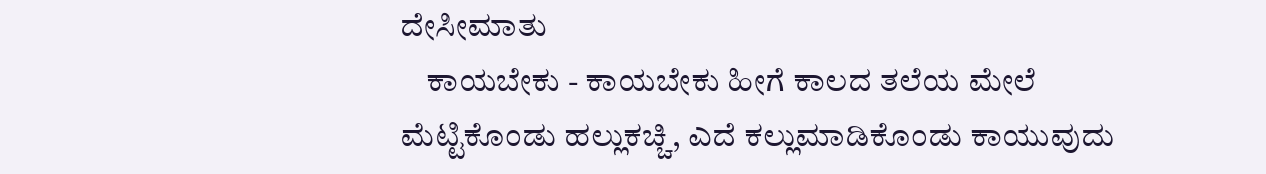ದೇಸೀಮಾತು
    ಕಾಯಬೇಕು - ಕಾಯಬೇಕು ಹೀಗೆ ಕಾಲದ ತಲೆಯ ಮೇಲೆ ಮೆಟ್ಟಿಕೊಂಡು ಹಲ್ಲುಕಚ್ಚಿ, ಎದೆ ಕಲ್ಲುಮಾಡಿಕೊಂಡು ಕಾಯುವುದು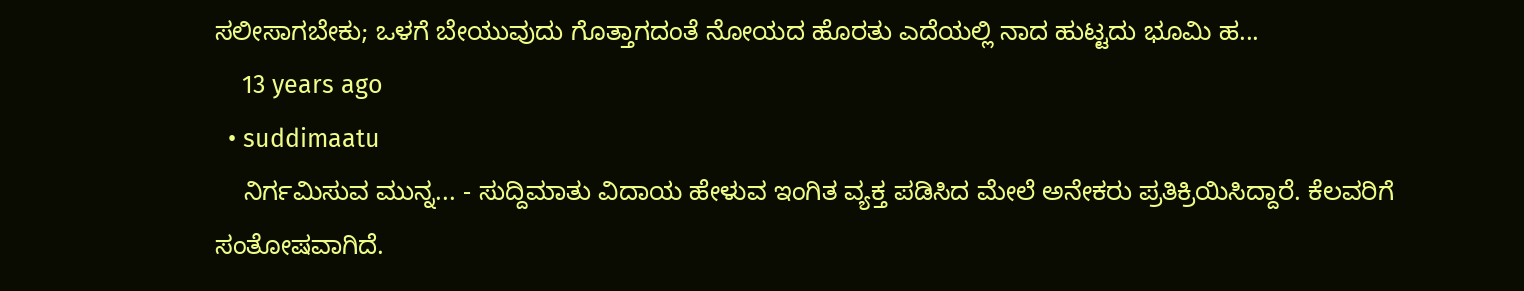ಸಲೀಸಾಗಬೇಕು; ಒಳಗೆ ಬೇಯುವುದು ಗೊತ್ತಾಗದಂತೆ ನೋಯದ ಹೊರತು ಎದೆಯಲ್ಲಿ ನಾದ ಹುಟ್ಟದು ಭೂಮಿ ಹ...
    13 years ago
  • suddimaatu
    ನಿರ್ಗಮಿಸುವ ಮುನ್ನ... - ಸುದ್ದಿಮಾತು ವಿದಾಯ ಹೇಳುವ ಇಂಗಿತ ವ್ಯಕ್ತ ಪಡಿಸಿದ ಮೇಲೆ ಅನೇಕರು ಪ್ರತಿಕ್ರಿಯಿಸಿದ್ದಾರೆ. ಕೆಲವರಿಗೆ ಸಂತೋಷವಾಗಿದೆ.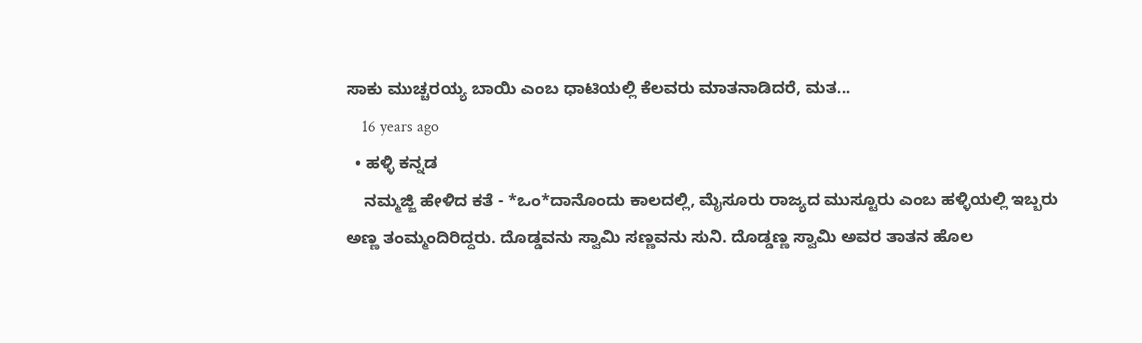ಸಾಕು ಮುಚ್ಚರಯ್ಯ ಬಾಯಿ ಎಂಬ ಧಾಟಿಯಲ್ಲಿ ಕೆಲವರು ಮಾತನಾಡಿದರೆ, ಮತ...
    16 years ago
  • ಹಳ್ಳಿ ಕನ್ನಡ
    ನಮ್ಮಜ್ಜಿ ಹೇಳಿದ ಕತೆ - *ಒಂ*ದಾನೊಂದು ಕಾಲದಲ್ಲಿ, ಮೈಸೂರು ರಾಜ್ಯದ ಮುಸ್ಟೂರು ಎಂಬ ಹಳ್ಳಿಯಲ್ಲಿ ಇಬ್ಬರು ಅಣ್ಣ ತಂಮ್ಮಂದಿರಿದ್ದರು. ದೊಡ್ಡವನು ಸ್ವಾಮಿ ಸಣ್ಣವನು ಸುನಿ. ದೊಡ್ಡಣ್ಣ ಸ್ವಾಮಿ ಅವರ ತಾತನ ಹೊಲ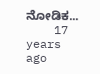ನೋಡಿಕ...
    17 years ago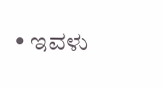• ಇವಳು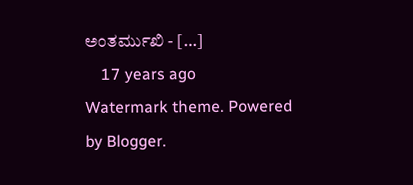ಅಂತರ್ಮುಖಿ - […]
    17 years ago
Watermark theme. Powered by Blogger.